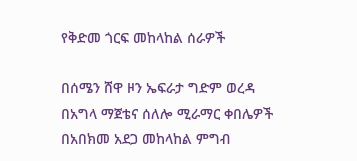የቅድመ ጎርፍ መከላከል ሰራዎች

በሰሜን ሸዋ ዞን ኤፍራታ ግድም ወረዳ በአግላ ማጀቴና ሰለሎ ሚራማር ቀበሌዎች በአበክመ አደጋ መከላከል ምግብ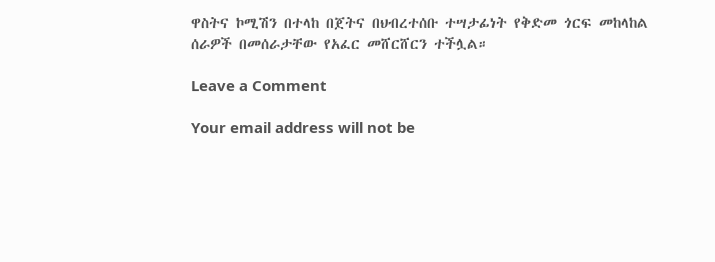ዋስትና ኮሚሽን በተላከ በጀትና በህብረተሰቡ ተሣታፊነት የቅድመ ጎርፍ መከላከል ሰራዎች በመሰራታቸው የአፈር መሸርሸርን ተችሏል።

Leave a Comment

Your email address will not be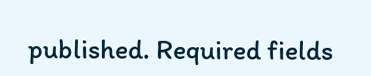published. Required fields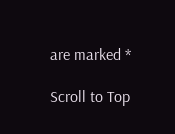are marked *

Scroll to Top